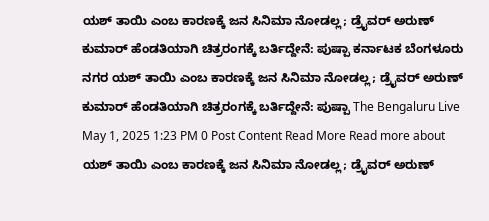ಯಶ್ ತಾಯಿ ಎಂಬ ಕಾರಣಕ್ಕೆ ಜನ ಸಿನಿಮಾ ನೋಡಲ್ಲ; ಡ್ರೈವರ್ ಅರುಣ್ ಕುಮಾರ್ ಹೆಂಡತಿಯಾಗಿ ಚಿತ್ರರಂಗಕ್ಕೆ ಬರ್ತಿದ್ದೇನೆ: ಪುಷ್ಪಾ ಕರ್ನಾಟಕ ಬೆಂಗಳೂರು ನಗರ ಯಶ್ ತಾಯಿ ಎಂಬ ಕಾರಣಕ್ಕೆ ಜನ ಸಿನಿಮಾ ನೋಡಲ್ಲ; ಡ್ರೈವರ್ ಅರುಣ್ ಕುಮಾರ್ ಹೆಂಡತಿಯಾಗಿ ಚಿತ್ರರಂಗಕ್ಕೆ ಬರ್ತಿದ್ದೇನೆ: ಪುಷ್ಪಾ The Bengaluru Live May 1, 2025 1:23 PM 0 Post Content Read More Read more about ಯಶ್ ತಾಯಿ ಎಂಬ ಕಾರಣಕ್ಕೆ ಜನ ಸಿನಿಮಾ ನೋಡಲ್ಲ; ಡ್ರೈವರ್ ಅರುಣ್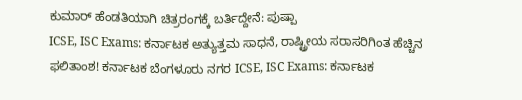ಕುಮಾರ್ ಹೆಂಡತಿಯಾಗಿ ಚಿತ್ರರಂಗಕ್ಕೆ ಬರ್ತಿದ್ದೇನೆ: ಪುಷ್ಪಾ
ICSE, ISC Exams: ಕರ್ನಾಟಕ ಅತ್ಯುತ್ತಮ ಸಾಧನೆ, ರಾಷ್ಟ್ರೀಯ ಸರಾಸರಿಗಿಂತ ಹೆಚ್ಚಿನ ಫಲಿತಾಂಶ! ಕರ್ನಾಟಕ ಬೆಂಗಳೂರು ನಗರ ICSE, ISC Exams: ಕರ್ನಾಟಕ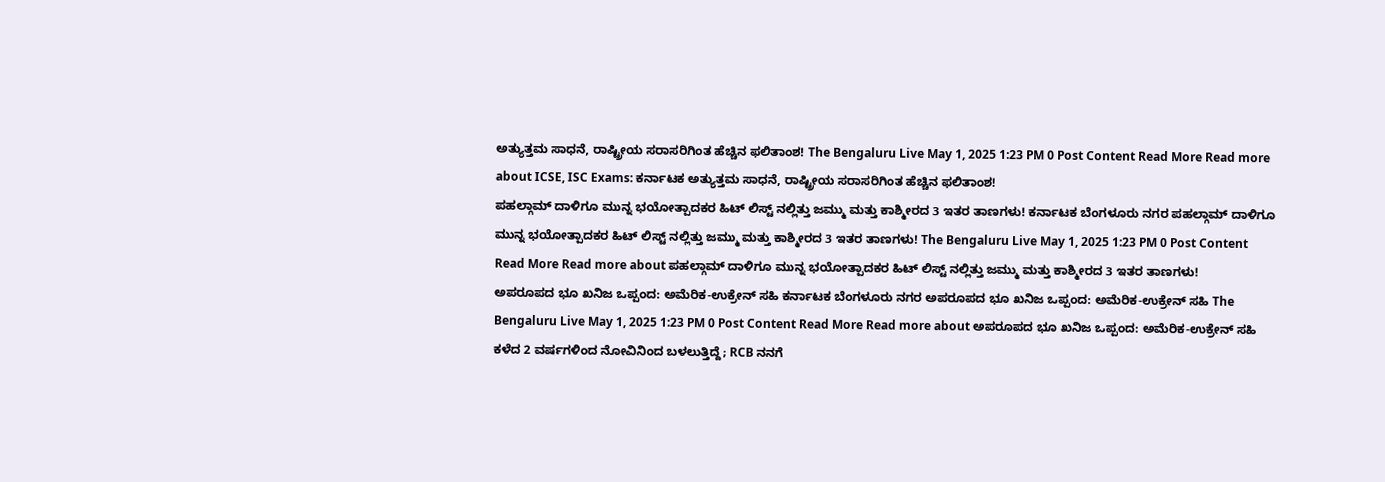ಅತ್ಯುತ್ತಮ ಸಾಧನೆ, ರಾಷ್ಟ್ರೀಯ ಸರಾಸರಿಗಿಂತ ಹೆಚ್ಚಿನ ಫಲಿತಾಂಶ! The Bengaluru Live May 1, 2025 1:23 PM 0 Post Content Read More Read more about ICSE, ISC Exams: ಕರ್ನಾಟಕ ಅತ್ಯುತ್ತಮ ಸಾಧನೆ, ರಾಷ್ಟ್ರೀಯ ಸರಾಸರಿಗಿಂತ ಹೆಚ್ಚಿನ ಫಲಿತಾಂಶ!
ಪಹಲ್ಗಾಮ್ ದಾಳಿಗೂ ಮುನ್ನ ಭಯೋತ್ಪಾದಕರ ಹಿಟ್ ಲಿಸ್ಟ್ ನಲ್ಲಿತ್ತು ಜಮ್ಮು ಮತ್ತು ಕಾಶ್ಮೀರದ 3 ಇತರ ತಾಣಗಳು! ಕರ್ನಾಟಕ ಬೆಂಗಳೂರು ನಗರ ಪಹಲ್ಗಾಮ್ ದಾಳಿಗೂ ಮುನ್ನ ಭಯೋತ್ಪಾದಕರ ಹಿಟ್ ಲಿಸ್ಟ್ ನಲ್ಲಿತ್ತು ಜಮ್ಮು ಮತ್ತು ಕಾಶ್ಮೀರದ 3 ಇತರ ತಾಣಗಳು! The Bengaluru Live May 1, 2025 1:23 PM 0 Post Content Read More Read more about ಪಹಲ್ಗಾಮ್ ದಾಳಿಗೂ ಮುನ್ನ ಭಯೋತ್ಪಾದಕರ ಹಿಟ್ ಲಿಸ್ಟ್ ನಲ್ಲಿತ್ತು ಜಮ್ಮು ಮತ್ತು ಕಾಶ್ಮೀರದ 3 ಇತರ ತಾಣಗಳು!
ಅಪರೂಪದ ಭೂ ಖನಿಜ ಒಪ್ಪಂದ: ಅಮೆರಿಕ-ಉಕ್ರೇನ್ ಸಹಿ ಕರ್ನಾಟಕ ಬೆಂಗಳೂರು ನಗರ ಅಪರೂಪದ ಭೂ ಖನಿಜ ಒಪ್ಪಂದ: ಅಮೆರಿಕ-ಉಕ್ರೇನ್ ಸಹಿ The Bengaluru Live May 1, 2025 1:23 PM 0 Post Content Read More Read more about ಅಪರೂಪದ ಭೂ ಖನಿಜ ಒಪ್ಪಂದ: ಅಮೆರಿಕ-ಉಕ್ರೇನ್ ಸಹಿ
ಕಳೆದ 2 ವರ್ಷಗಳಿಂದ ನೋವಿನಿಂದ ಬಳಲುತ್ತಿದ್ದೆ; RCB ನನಗೆ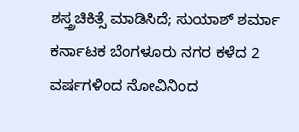ಶಸ್ತ್ರಚಿಕಿತ್ಸೆ ಮಾಡಿಸಿದೆ; ಸುಯಾಶ್ ಶರ್ಮಾ ಕರ್ನಾಟಕ ಬೆಂಗಳೂರು ನಗರ ಕಳೆದ 2 ವರ್ಷಗಳಿಂದ ನೋವಿನಿಂದ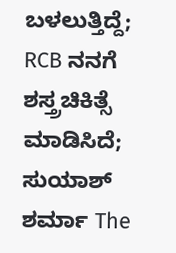ಬಳಲುತ್ತಿದ್ದೆ; RCB ನನಗೆ ಶಸ್ತ್ರಚಿಕಿತ್ಸೆ ಮಾಡಿಸಿದೆ; ಸುಯಾಶ್ ಶರ್ಮಾ The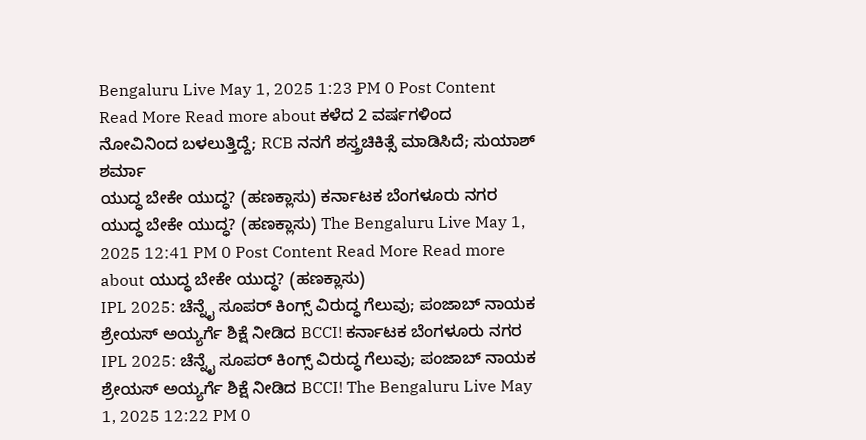Bengaluru Live May 1, 2025 1:23 PM 0 Post Content Read More Read more about ಕಳೆದ 2 ವರ್ಷಗಳಿಂದ ನೋವಿನಿಂದ ಬಳಲುತ್ತಿದ್ದೆ; RCB ನನಗೆ ಶಸ್ತ್ರಚಿಕಿತ್ಸೆ ಮಾಡಿಸಿದೆ; ಸುಯಾಶ್ ಶರ್ಮಾ
ಯುದ್ಧ ಬೇಕೇ ಯುದ್ಧ? (ಹಣಕ್ಲಾಸು) ಕರ್ನಾಟಕ ಬೆಂಗಳೂರು ನಗರ ಯುದ್ಧ ಬೇಕೇ ಯುದ್ಧ? (ಹಣಕ್ಲಾಸು) The Bengaluru Live May 1, 2025 12:41 PM 0 Post Content Read More Read more about ಯುದ್ಧ ಬೇಕೇ ಯುದ್ಧ? (ಹಣಕ್ಲಾಸು)
IPL 2025: ಚೆನ್ನೈ ಸೂಪರ್ ಕಿಂಗ್ಸ್ ವಿರುದ್ಧ ಗೆಲುವು; ಪಂಜಾಬ್ ನಾಯಕ ಶ್ರೇಯಸ್ ಅಯ್ಯರ್ಗೆ ಶಿಕ್ಷೆ ನೀಡಿದ BCCI! ಕರ್ನಾಟಕ ಬೆಂಗಳೂರು ನಗರ IPL 2025: ಚೆನ್ನೈ ಸೂಪರ್ ಕಿಂಗ್ಸ್ ವಿರುದ್ಧ ಗೆಲುವು; ಪಂಜಾಬ್ ನಾಯಕ ಶ್ರೇಯಸ್ ಅಯ್ಯರ್ಗೆ ಶಿಕ್ಷೆ ನೀಡಿದ BCCI! The Bengaluru Live May 1, 2025 12:22 PM 0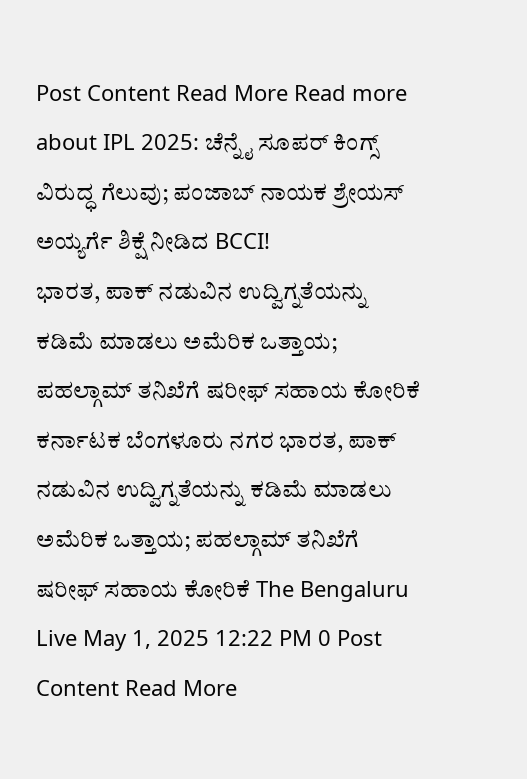Post Content Read More Read more about IPL 2025: ಚೆನ್ನೈ ಸೂಪರ್ ಕಿಂಗ್ಸ್ ವಿರುದ್ಧ ಗೆಲುವು; ಪಂಜಾಬ್ ನಾಯಕ ಶ್ರೇಯಸ್ ಅಯ್ಯರ್ಗೆ ಶಿಕ್ಷೆ ನೀಡಿದ BCCI!
ಭಾರತ, ಪಾಕ್ ನಡುವಿನ ಉದ್ವಿಗ್ನತೆಯನ್ನು ಕಡಿಮೆ ಮಾಡಲು ಅಮೆರಿಕ ಒತ್ತಾಯ; ಪಹಲ್ಗಾಮ್ ತನಿಖೆಗೆ ಷರೀಫ್ ಸಹಾಯ ಕೋರಿಕೆ ಕರ್ನಾಟಕ ಬೆಂಗಳೂರು ನಗರ ಭಾರತ, ಪಾಕ್ ನಡುವಿನ ಉದ್ವಿಗ್ನತೆಯನ್ನು ಕಡಿಮೆ ಮಾಡಲು ಅಮೆರಿಕ ಒತ್ತಾಯ; ಪಹಲ್ಗಾಮ್ ತನಿಖೆಗೆ ಷರೀಫ್ ಸಹಾಯ ಕೋರಿಕೆ The Bengaluru Live May 1, 2025 12:22 PM 0 Post Content Read More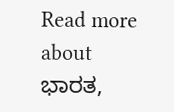Read more about ಭಾರತ,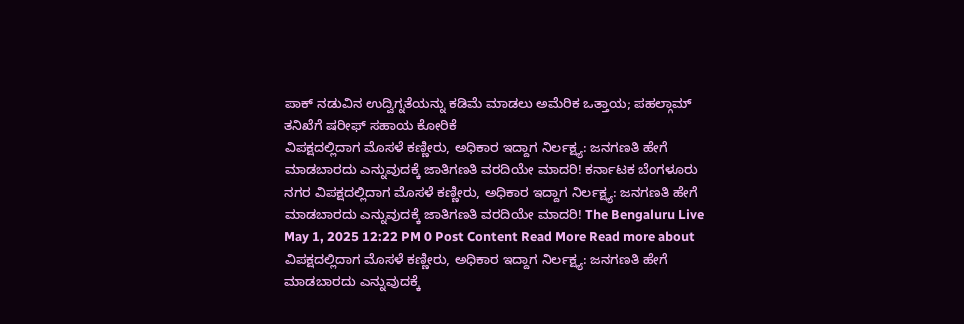ಪಾಕ್ ನಡುವಿನ ಉದ್ವಿಗ್ನತೆಯನ್ನು ಕಡಿಮೆ ಮಾಡಲು ಅಮೆರಿಕ ಒತ್ತಾಯ; ಪಹಲ್ಗಾಮ್ ತನಿಖೆಗೆ ಷರೀಫ್ ಸಹಾಯ ಕೋರಿಕೆ
ವಿಪಕ್ಷದಲ್ಲಿದಾಗ ಮೊಸಳೆ ಕಣ್ಣೀರು, ಅಧಿಕಾರ ಇದ್ದಾಗ ನಿರ್ಲಕ್ಷ್ಯ: ಜನಗಣತಿ ಹೇಗೆ ಮಾಡಬಾರದು ಎನ್ನುವುದಕ್ಕೆ ಜಾತಿಗಣತಿ ವರದಿಯೇ ಮಾದರಿ! ಕರ್ನಾಟಕ ಬೆಂಗಳೂರು ನಗರ ವಿಪಕ್ಷದಲ್ಲಿದಾಗ ಮೊಸಳೆ ಕಣ್ಣೀರು, ಅಧಿಕಾರ ಇದ್ದಾಗ ನಿರ್ಲಕ್ಷ್ಯ: ಜನಗಣತಿ ಹೇಗೆ ಮಾಡಬಾರದು ಎನ್ನುವುದಕ್ಕೆ ಜಾತಿಗಣತಿ ವರದಿಯೇ ಮಾದರಿ! The Bengaluru Live May 1, 2025 12:22 PM 0 Post Content Read More Read more about ವಿಪಕ್ಷದಲ್ಲಿದಾಗ ಮೊಸಳೆ ಕಣ್ಣೀರು, ಅಧಿಕಾರ ಇದ್ದಾಗ ನಿರ್ಲಕ್ಷ್ಯ: ಜನಗಣತಿ ಹೇಗೆ ಮಾಡಬಾರದು ಎನ್ನುವುದಕ್ಕೆ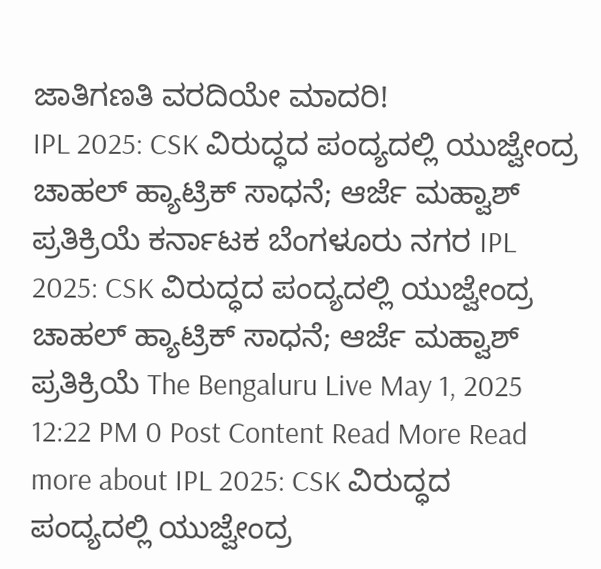ಜಾತಿಗಣತಿ ವರದಿಯೇ ಮಾದರಿ!
IPL 2025: CSK ವಿರುದ್ಧದ ಪಂದ್ಯದಲ್ಲಿ ಯುಜ್ವೇಂದ್ರ ಚಾಹಲ್ ಹ್ಯಾಟ್ರಿಕ್ ಸಾಧನೆ; ಆರ್ಜೆ ಮಹ್ವಾಶ್ ಪ್ರತಿಕ್ರಿಯೆ ಕರ್ನಾಟಕ ಬೆಂಗಳೂರು ನಗರ IPL 2025: CSK ವಿರುದ್ಧದ ಪಂದ್ಯದಲ್ಲಿ ಯುಜ್ವೇಂದ್ರ ಚಾಹಲ್ ಹ್ಯಾಟ್ರಿಕ್ ಸಾಧನೆ; ಆರ್ಜೆ ಮಹ್ವಾಶ್ ಪ್ರತಿಕ್ರಿಯೆ The Bengaluru Live May 1, 2025 12:22 PM 0 Post Content Read More Read more about IPL 2025: CSK ವಿರುದ್ಧದ ಪಂದ್ಯದಲ್ಲಿ ಯುಜ್ವೇಂದ್ರ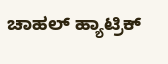ಚಾಹಲ್ ಹ್ಯಾಟ್ರಿಕ್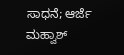ಸಾಧನೆ; ಆರ್ಜೆ ಮಹ್ವಾಶ್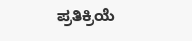ಪ್ರತಿಕ್ರಿಯೆ